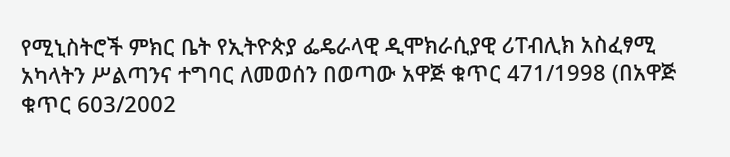የሚኒስትሮች ምክር ቤት የኢትዮጵያ ፌዴራላዊ ዲሞክራሲያዊ ሪፐብሊክ አስፈፃሚ አካላትን ሥልጣንና ተግባር ለመወሰን በወጣው አዋጅ ቁጥር 471/1998 (በአዋጅ ቁጥር 603/2002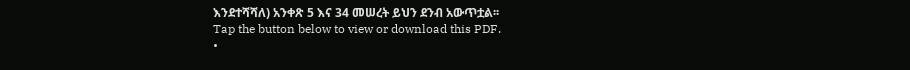እንደተሻሻለ) አንቀጽ 5 እና 34 መሠረት ይህን ደንብ አውጥቷል፡፡
Tap the button below to view or download this PDF.
•